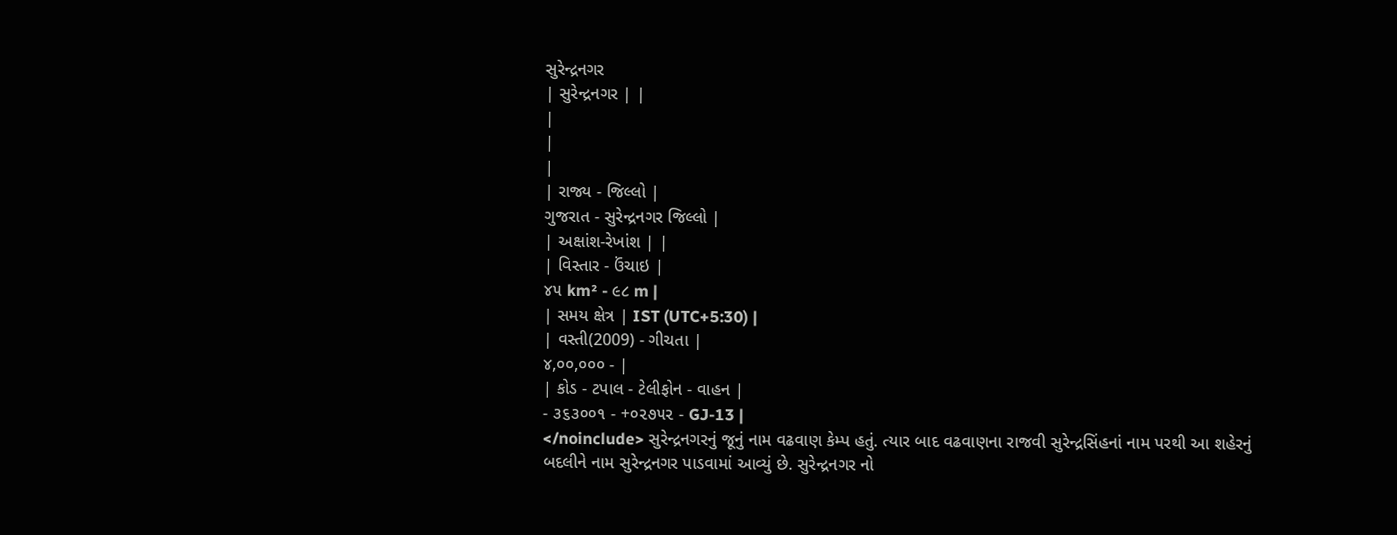સુરેન્દ્રનગર
| સુરેન્દ્રનગર | |
|
|
|
| રાજ્ય - જિલ્લો |
ગુજરાત - સુરેન્દ્રનગર જિલ્લો |
| અક્ષાંશ-રેખાંશ | |
| વિસ્તાર - ઉંચાઇ |
૪૫ km² - ૯૮ m |
| સમય ક્ષેત્ર | IST (UTC+5:30) |
| વસ્તી(2009) - ગીચતા |
૪,૦૦,૦૦૦ - |
| કોડ - ટપાલ - ટેલીફોન - વાહન |
- ૩૬૩૦૦૧ - +૦૨૭૫૨ - GJ-13 |
</noinclude> સુરેન્દ્રનગરનું જૂનું નામ વઢવાણ કેમ્પ હતું. ત્યાર બાદ વઢવાણના રાજવી સુરેન્દ્રસિંહનાં નામ પરથી આ શહેરનું બદલીને નામ સુરેન્દ્રનગર પાડવામાં આવ્યું છે. સુરેન્દ્રનગર નો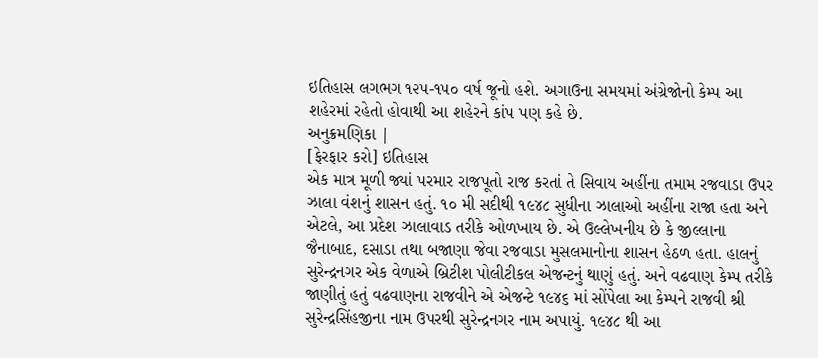ઇતિહાસ લગભગ ૧૨૫-૧૫૦ વર્ષ જૂનો હશે. અગાઉના સમયમાં અંગ્રેજોનો કેમ્પ આ શહેરમાં રહેતો હોવાથી આ શહેરને કાંપ પણ કહે છે.
અનુક્રમણિકા |
[ફેરફાર કરો] ઇતિહાસ
એક માત્ર મૂળી જ્યાં પરમાર રાજપૂતો રાજ કરતાં તે સિવાય અહીંના તમામ રજવાડા ઉપર ઝાલા વંશનું શાસન હતું. ૧૦ મી સદીથી ૧૯૪૮ સુધીના ઝાલાઓ અહીંના રાજા હતા અને એટલે, આ પ્રદેશ ઝાલાવાડ તરીકે ઓળખાય છે. એ ઉલ્લેખનીય છે કે જીલ્લાના જૈનાબાદ, દસાડા તથા બજાણા જેવા રજવાડા મુસલમાનોના શાસન હેઠળ હતા. હાલનું સુરેન્દ્રનગર એક વેળાએ બ્રિટીશ પોલીટીકલ એજન્ટનું થાણું હતું. અને વઢવાણ કેમ્પ તરીકે જાણીતું હતું વઢવાણના રાજવીને એ એજન્ટે ૧૯૪૬ માં સોંપેલા આ કેમ્પને રાજવી શ્રી સુરેન્દ્રસિંહજીના નામ ઉપરથી સુરેન્દ્રનગર નામ અપાયું. ૧૯૪૮ થી આ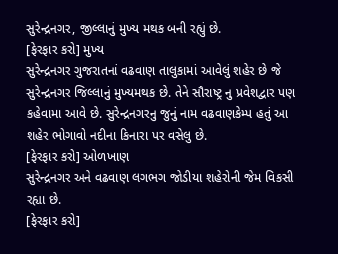સુરેન્દ્રનગર, જીલ્લાનું મુખ્ય મથક બની રહ્યું છે.
[ફેરફાર કરો] મુખ્ય
સુરેન્દ્રનગર ગુજરાતનાં વઢવાણ તાલુકામાં આવેલું શહેર છે જે સુરેન્દ્રનગર જિલ્લાનું મુખ્યમથક છે. તેને સૌરાષ્ટ્ર નુ પ્રવેશદ્વાર પણ કહેવામા આવે છે. સુરેન્દ્રનગરનુ જુનું નામ વઢવાણકેમ્પ હતું આ શહેર ભોગાવો નદીના કિનારા પર વસેલુ છે.
[ફેરફાર કરો] ઓળખાણ
સુરેન્દ્રનગર અને વઢવાણ લગભગ જોડીયા શહેરોની જેમ વિકસી રહ્યા છે.
[ફેરફાર કરો]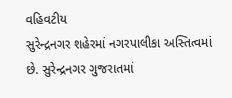વહિવટીય
સુરેન્દ્રનગર શહેરમાં નગરપાલીકા અસ્તિત્વમાં છે. સુરેન્દ્રનગર ગુજરાતમાં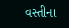વસ્તીના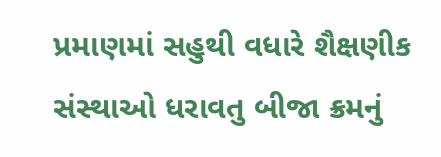પ્રમાણમાં સહુથી વધારે શૈક્ષણીક સંસ્થાઓ ધરાવતુ બીજા ક્રમનું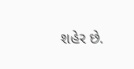શહેર છે.